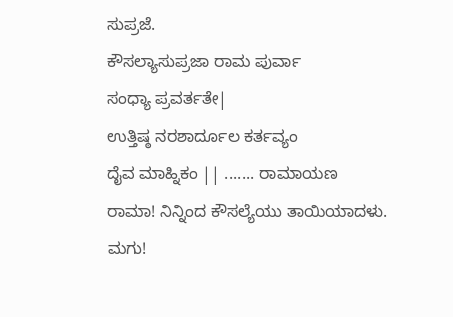ಸುಪ್ರಜೆ.
ಕೌಸಲ್ಯಾಸುಪ್ರಜಾ ರಾಮ ಪುರ್ವಾ
ಸಂಧ್ಯಾ ಪ್ರವರ್ತತೇ|
ಉತ್ತಿಷ್ಠ ನರಶಾರ್ದೂಲ ಕರ್ತವ್ಯಂ
ದೈವ ಮಾಹ್ನಿಕಂ || ....... ರಾಮಾಯಣ
ರಾಮಾ! ನಿನ್ನಿಂದ ಕೌಸಲ್ಯೆಯು ತಾಯಿಯಾದಳು. ಮಗು!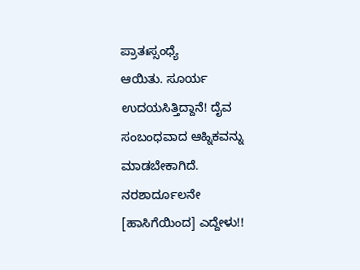ಪ್ರಾತಃಸ್ಸಂಧ್ಯೆ
ಆಯಿತು. ಸೂರ್ಯ ಉದಯಸಿತ್ತಿದ್ದಾನೆ! ದೈವ ಸಂಬಂಧವಾದ ಆಹ್ನಿಕವನ್ನು ಮಾಡಬೇಕಾಗಿದೆ. ನರಶಾರ್ದೂಲನೇ
[ಹಾಸಿಗೆಯಿಂದ] ಎದ್ದೇಳು!!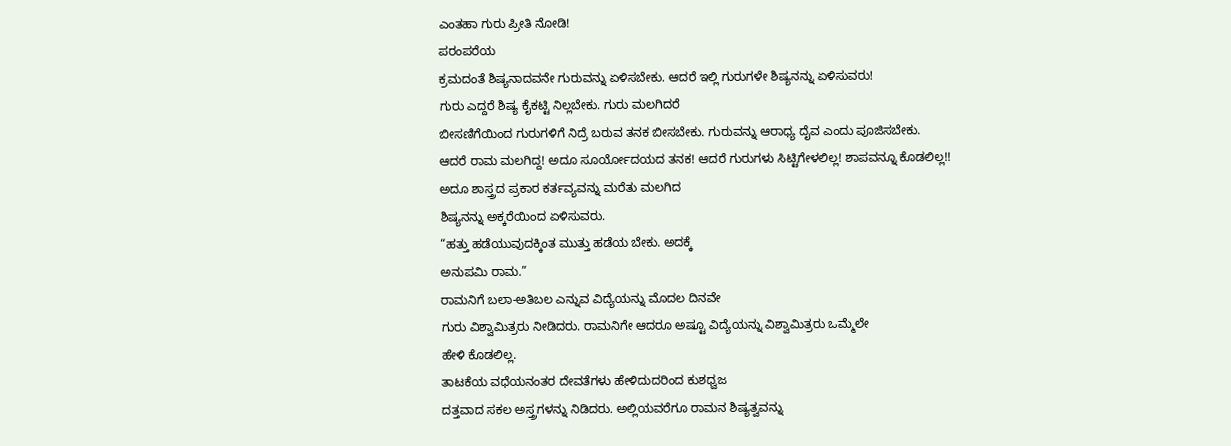ಎಂತಹಾ ಗುರು ಪ್ರೀತಿ ನೋಡಿ!
ಪರಂಪರೆಯ
ಕ್ರಮದಂತೆ ಶಿಷ್ಯನಾದವನೇ ಗುರುವನ್ನು ಏಳಿಸಬೇಕು. ಆದರೆ ಇಲ್ಲಿ ಗುರುಗಳೇ ಶಿಷ್ಯನನ್ನು ಏಳಿಸುವರು!
ಗುರು ಎದ್ದರೆ ಶಿಷ್ಯ ಕೈಕಟ್ಟಿ ನಿಲ್ಲಬೇಕು. ಗುರು ಮಲಗಿದರೆ
ಬೀಸಣಿಗೆಯಿಂದ ಗುರುಗಳಿಗೆ ನಿದ್ರೆ ಬರುವ ತನಕ ಬೀಸಬೇಕು. ಗುರುವನ್ನು ಆರಾಧ್ಯ ದೈವ ಎಂದು ಪೂಜಿಸಬೇಕು.
ಆದರೆ ರಾಮ ಮಲಗಿದ್ದ! ಅದೂ ಸೂರ್ಯೋದಯದ ತನಕ! ಆದರೆ ಗುರುಗಳು ಸಿಟ್ಟಿಗೇಳಲಿಲ್ಲ! ಶಾಪವನ್ನೂ ಕೊಡಲಿಲ್ಲ!!
ಅದೂ ಶಾಸ್ತ್ರದ ಪ್ರಕಾರ ಕರ್ತವ್ಯವನ್ನು ಮರೆತು ಮಲಗಿದ
ಶಿಷ್ಯನನ್ನು ಅಕ್ಕರೆಯಿಂದ ಏಳಿಸುವರು.
“ಹತ್ತು ಹಡೆಯುವುದಕ್ಕಿಂತ ಮುತ್ತು ಹಡೆಯ ಬೇಕು. ಅದಕ್ಕೆ
ಅನುಪಮಿ ರಾಮ.”
ರಾಮನಿಗೆ ಬಲಾ-ಅತಿಬಲ ಎನ್ನುವ ವಿದ್ಯೆಯನ್ನು ಮೊದಲ ದಿನವೇ
ಗುರು ವಿಶ್ವಾಮಿತ್ರರು ನೀಡಿದರು. ರಾಮನಿಗೇ ಆದರೂ ಅಷ್ಟೂ ವಿದ್ಯೆಯನ್ನು ವಿಶ್ವಾಮಿತ್ರರು ಒಮ್ಮೆಲೇ
ಹೇಳಿ ಕೊಡಲಿಲ್ಲ.
ತಾಟಕೆಯ ವಧೆಯನಂತರ ದೇವತೆಗಳು ಹೇಳಿದುದರಿಂದ ಕುಶಧ್ವಜ
ದತ್ತವಾದ ಸಕಲ ಅಸ್ತ್ರಗಳನ್ನು ನಿಡಿದರು. ಅಲ್ಲಿಯವರೆಗೂ ರಾಮನ ಶಿಷ್ಯತ್ವವನ್ನು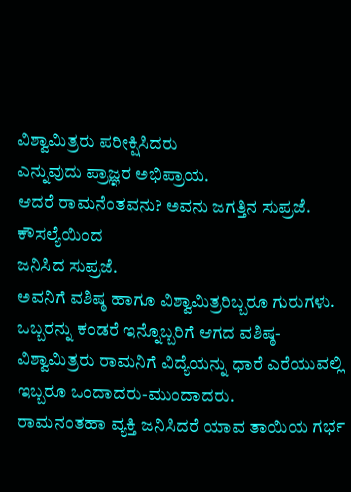ವಿಶ್ವಾಮಿತ್ರರು ಪರೀಕ್ಷಿಸಿದರು
ಎನ್ನುವುದು ಪ್ರಾಜ್ಞರ ಅಭಿಪ್ರಾಯ.
ಆದರೆ ರಾಮನೆಂತವನು? ಅವನು ಜಗತ್ತಿನ ಸುಪ್ರಜೆ. ಕೌಸಲ್ಯೆಯಿಂದ
ಜನಿಸಿದ ಸುಪ್ರಜೆ.
ಅವನಿಗೆ ವಶಿಷ್ಠ ಹಾಗೂ ವಿಶ್ವಾಮಿತ್ರರಿಬ್ಬರೂ ಗುರುಗಳು.
ಒಬ್ಬರನ್ನು ಕಂಡರೆ ಇನ್ನೊಬ್ಬರಿಗೆ ಆಗದ ವಶಿಷ್ಠ-ವಿಶ್ವಾಮಿತ್ರರು ರಾಮನಿಗೆ ವಿದ್ಯೆಯನ್ನು ಧಾರೆ ಎರೆಯುವಲ್ಲಿ
ಇಬ್ಬರೂ ಒಂದಾದರು-ಮುಂದಾದರು.
ರಾಮನಂತಹಾ ವ್ಯಕ್ತಿ ಜನಿಸಿದರೆ ಯಾವ ತಾಯಿಯ ಗರ್ಭ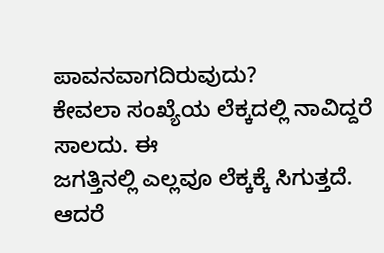ಪಾವನವಾಗದಿರುವುದು?
ಕೇವಲಾ ಸಂಖ್ಯೆಯ ಲೆಕ್ಕದಲ್ಲಿ ನಾವಿದ್ದರೆ ಸಾಲದು. ಈ
ಜಗತ್ತಿನಲ್ಲಿ ಎಲ್ಲವೂ ಲೆಕ್ಕಕ್ಕೆ ಸಿಗುತ್ತದೆ.
ಆದರೆ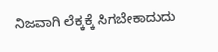ನಿಜವಾಗಿ ಲೆಕ್ಕಕ್ಕೆ ಸಿಗಬೇಕಾದುದು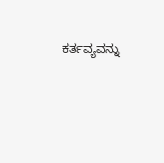ಕರ್ತವ್ಯವನ್ನು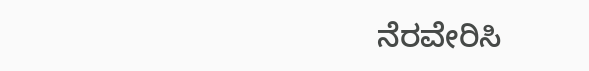ನೆರವೇರಿಸಿ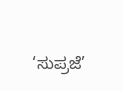‘ಸುಪ್ರಜೆ’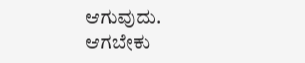ಆಗುವುದು. ಆಗಬೇಕು